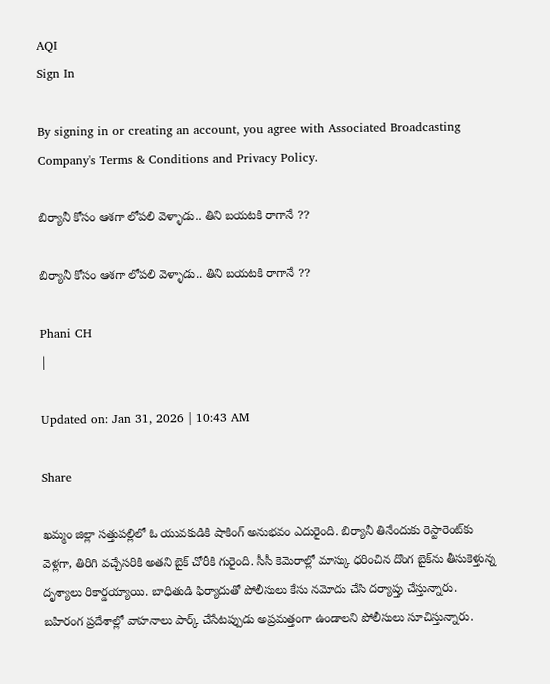AQI
Sign In

By signing in or creating an account, you agree with Associated Broadcasting Company's Terms & Conditions and Privacy Policy.

బిర్యానీ కోసం ఆశగా లోపలి వెళ్ళాడు.. తిని బయటకి రాగానే ??

బిర్యానీ కోసం ఆశగా లోపలి వెళ్ళాడు.. తిని బయటకి రాగానే ??

Phani CH
|

Updated on: Jan 31, 2026 | 10:43 AM

Share

ఖమ్మం జిల్లా సత్తుపల్లిలో ఓ యువకుడికి షాకింగ్ అనుభవం ఎదురైంది. బిర్యానీ తినేందుకు రెస్టారెంట్‌కు వెళ్లగా, తిరిగి వచ్చేసరికి అతని బైక్ చోరీకి గురైంది. సీసీ కెమెరాల్లో మాస్కు ధరించిన దొంగ బైక్‌ను తీసుకెళ్తున్న దృశ్యాలు రికార్డయ్యాయి. బాధితుడి ఫిర్యాదుతో పోలీసులు కేసు నమోదు చేసి దర్యాప్తు చేస్తున్నారు. బహిరంగ ప్రదేశాల్లో వాహనాలు పార్క్ చేసేటప్పుడు అప్రమత్తంగా ఉండాలని పోలీసులు సూచిస్తున్నారు.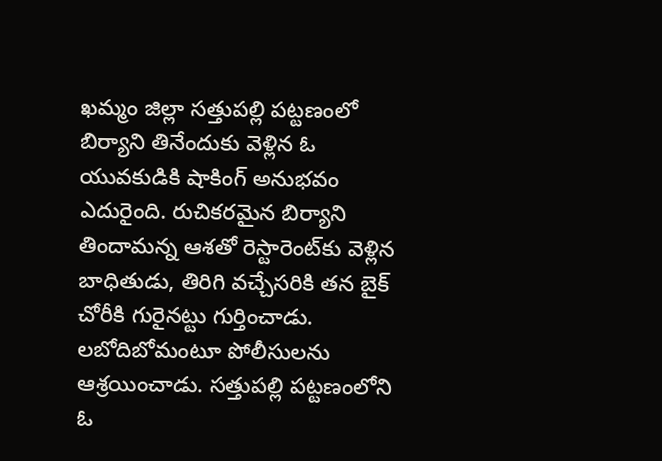ఖమ్మం జిల్లా సత్తుపల్లి పట్టణంలో బిర్యాని తినేందుకు వెళ్లిన ఓ యువకుడికి షాకింగ్ అనుభవం ఎదురైంది. రుచికరమైన బిర్యాని తిందామన్న ఆశతో రెస్టారెంట్‌కు వెళ్లిన బాధితుడు, తిరిగి వచ్చేసరికి తన బైక్ చోరీకి గురైనట్టు గుర్తించాడు. లబోదిబోమంటూ పోలీసులను ఆశ్రయించాడు. సత్తుపల్లి పట్టణంలోని ఓ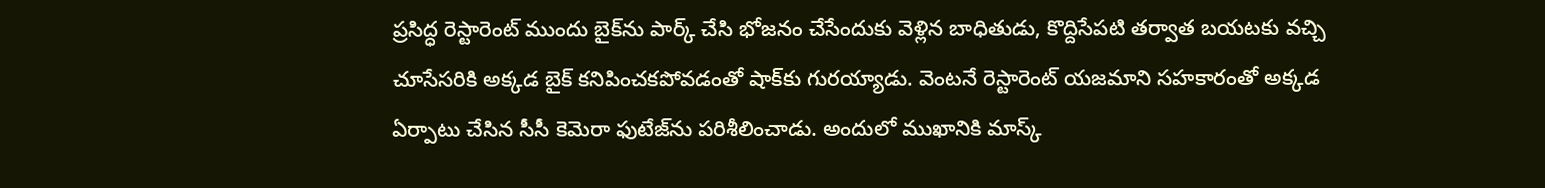ప్రసిద్ధ రెస్టారెంట్ ముందు బైక్‌ను పార్క్ చేసి భోజనం చేసేందుకు వెళ్లిన బాధితుడు, కొద్దిసేపటి తర్వాత బయటకు వచ్చి చూసేసరికి అక్కడ బైక్ కనిపించకపోవడంతో షాక్‌కు గురయ్యాడు. వెంటనే రెస్టారెంట్ యజమాని సహకారంతో అక్కడ ఏర్పాటు చేసిన సీసీ కెమెరా ఫుటేజ్‌ను పరిశీలించాడు. అందులో ముఖానికి మాస్క్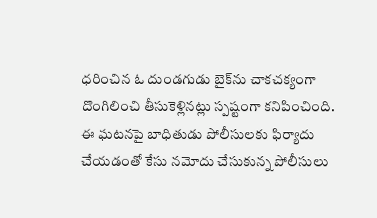ధరించిన ఓ దుండగుడు బైక్‌ను చాకచక్యంగా దొంగిలించి తీసుకెళ్లినట్లు స్పష్టంగా కనిపించింది. ఈ ఘటనపై బాధితుడు పోలీసులకు ఫిర్యాదు చేయడంతో కేసు నమోదు చేసుకున్న పోలీసులు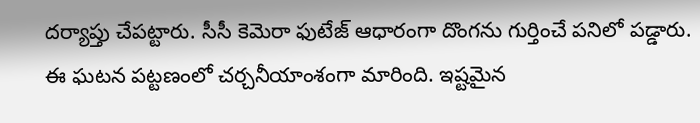దర్యాప్తు చేపట్టారు. సీసీ కెమెరా ఫుటేజ్ ఆధారంగా దొంగను గుర్తించే పనిలో పడ్డారు. ఈ ఘటన పట్టణంలో చర్చనీయాంశంగా మారింది. ఇష్టమైన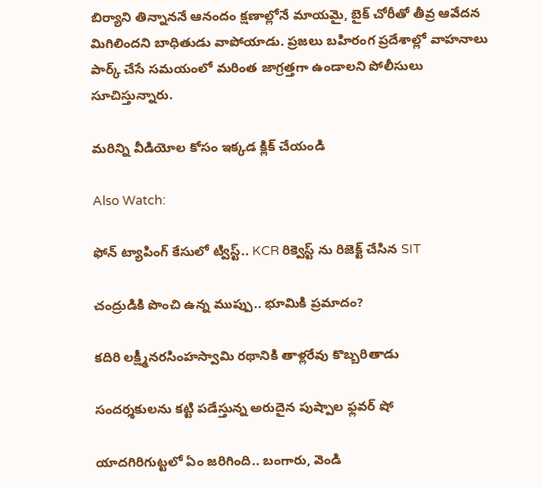బిర్యాని తిన్నాననే ఆనందం క్షణాల్లోనే మాయమై, బైక్ చోరీతో తీవ్ర ఆవేదన మిగిలిందని బాధితుడు వాపోయాడు. ప్రజలు బహిరంగ ప్రదేశాల్లో వాహనాలు పార్క్ చేసే సమయంలో మరింత జాగ్రత్తగా ఉండాలని పోలీసులు సూచిస్తున్నారు.

మరిన్ని వీడియోల కోసం ఇక్కడ క్లిక్ చేయండి

Also Watch:

ఫోన్ ట్యాపింగ్ కేసులో ట్విస్ట్.. KCR రిక్వెస్ట్ ను రిజెక్ట్ చేసిన SIT

చంద్రుడికి పొంచి ఉన్న ముప్పు.. భూమికి ప్రమాదం?

కదిరి లక్ష్మీనరసింహస్వామి రథానికి తాళ్లరేవు కొబ్బరితాడు

సందర్శకులను కట్టి పడేస్తున్న అరుదైన పుష్పాల ఫ్లవర్‌ షో

యాదగిరిగుట్టలో ఏం జరిగింది.. బంగారు, వెండి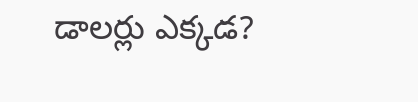డాలర్లు ఎక్కడ?